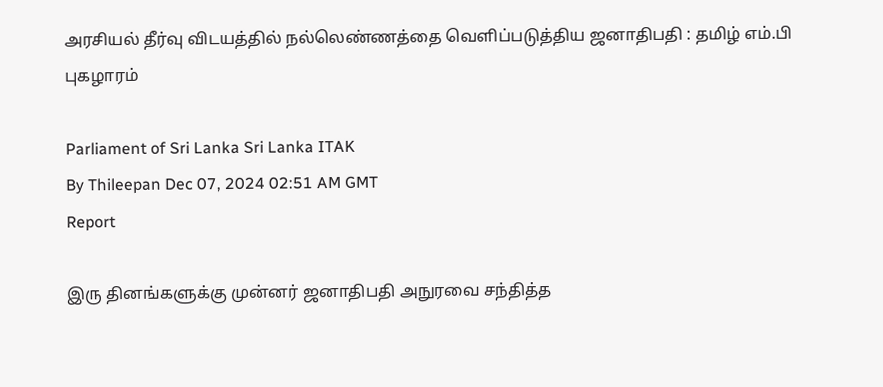அரசியல் தீர்வு விடயத்தில் நல்லெண்ணத்தை வெளிப்படுத்திய ஜனாதிபதி : தமிழ் எம்.பி புகழாரம்

Parliament of Sri Lanka Sri Lanka ITAK
By Thileepan Dec 07, 2024 02:51 AM GMT
Report

இரு தினங்களுக்கு முன்னர் ஜனாதிபதி அநுரவை சந்தித்த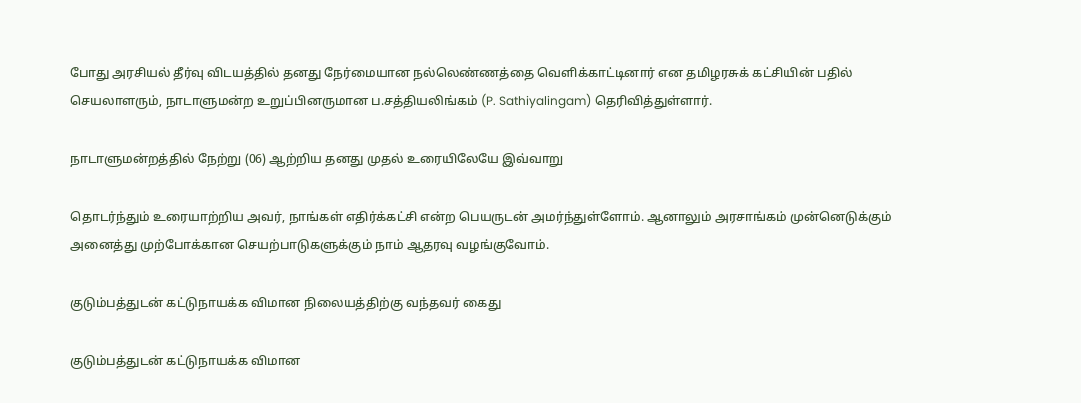போது அரசியல் தீர்வு விடயத்தில் தனது நேர்மையான நல்லெண்ணத்தை வெளிக்காட்டினார் என தமிழரசுக் கட்சியின் பதில் செயலாளரும், நாடாளுமன்ற உறுப்பினருமான ப.சத்தியலிங்கம் (P. Sathiyalingam) தெரிவித்துள்ளார்.

நாடாளுமன்றத்தில் நேற்று (06) ஆற்றிய தனது முதல் உரையிலேயே இவ்வாறு

தொடர்ந்தும் உரையாற்றிய அவர், நாங்கள் எதிர்க்கட்சி என்ற பெயருடன் அமர்ந்துள்ளோம். ஆனாலும் அரசாங்கம் முன்னெடுக்கும் அனைத்து முற்போக்கான செயற்பாடுகளுக்கும் நாம் ஆதரவு வழங்குவோம்.

குடும்பத்துடன் கட்டுநாயக்க விமான நிலையத்திற்கு வந்தவர் கைது

குடும்பத்துடன் கட்டுநாயக்க விமான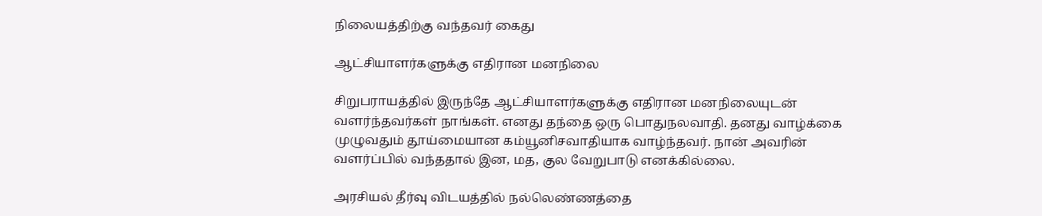நிலையத்திற்கு வந்தவர் கைது

ஆட்சியாளர்களுக்கு எதிரான மனநிலை

சிறுபராயத்தில் இருந்தே ஆட்சியாளர்களுக்கு எதிரான மனநிலையுடன் வளர்ந்தவர்கள் நாங்கள். எனது தந்தை ஒரு பொதுநலவாதி. தனது வாழ்க்கை முழுவதும் தூய்மையான கம்யூனிசவாதியாக வாழ்ந்தவர். நான் அவரின் வளர்ப்பில் வந்ததால் இன, மத, குல வேறுபாடு எனக்கில்லை.

அரசியல் தீர்வு விடயத்தில் நல்லெண்ணத்தை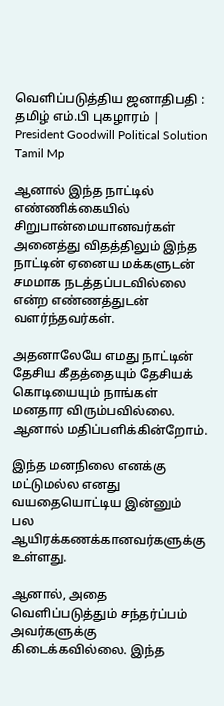வெளிப்படுத்திய ஜனாதிபதி : தமிழ் எம்.பி புகழாரம் | President Goodwill Political Solution Tamil Mp

ஆனால் இந்த நாட்டில் எண்ணிக்கையில் சிறுபான்மையானவர்கள் அனைத்து விதத்திலும் இந்த நாட்டின் ஏனைய மக்களுடன் சமமாக நடத்தப்படவில்லை என்ற எண்ணத்துடன் வளர்ந்தவர்கள்.

அதனாலேயே எமது நாட்டின் தேசிய கீதத்தையும் தேசியக் கொடியையும் நாங்கள் மனதார விரும்பவில்லை. ஆனால் மதிப்பளிக்கின்றோம்.

இந்த மனநிலை எனக்கு மட்டுமல்ல எனது வயதையொட்டிய இன்னும் பல ஆயிரக்கணக்கானவர்களுக்கு உள்ளது.

ஆனால், அதை வெளிப்படுத்தும் சந்தர்ப்பம் அவர்களுக்கு கிடைக்கவில்லை. இந்த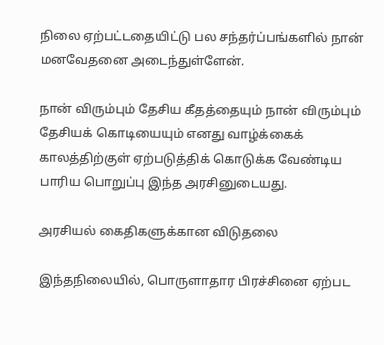நிலை ஏற்பட்டதையிட்டு பல சந்தர்ப்பங்களில் நான் மனவேதனை அடைந்துள்ளேன்.

நான் விரும்பும் தேசிய கீதத்தையும் நான் விரும்பும் தேசியக் கொடியையும் எனது வாழ்க்கைக் காலத்திற்குள் ஏற்படுத்திக் கொடுக்க வேண்டிய பாரிய பொறுப்பு இந்த அரசினுடையது.

அரசியல் கைதிகளுக்கான விடுதலை

இந்தநிலையில், பொருளாதார பிரச்சினை ஏற்பட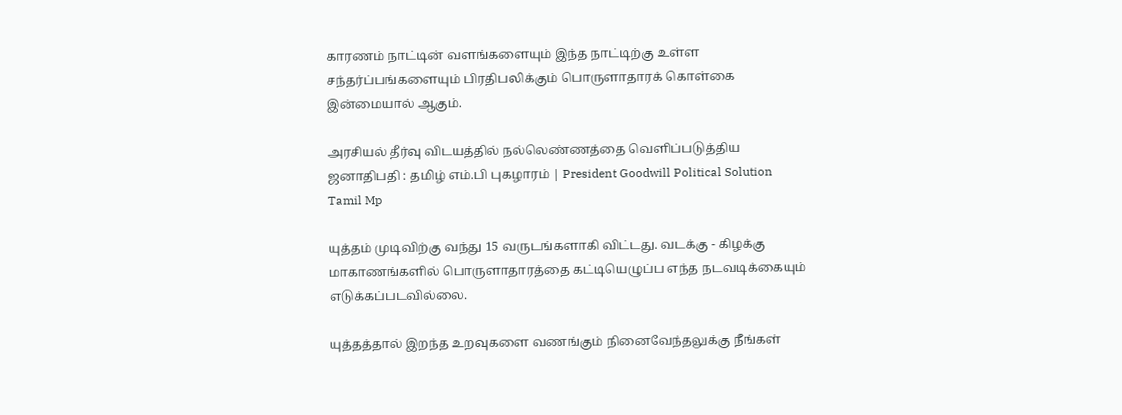காரணம் நாட்டின் வளங்களையும் இந்த நாட்டிற்கு உள்ள சந்தர்ப்பங்களையும் பிரதிபலிக்கும் பொருளாதாரக் கொள்கை இன்மையால் ஆகும்.

அரசியல் தீர்வு விடயத்தில் நல்லெண்ணத்தை வெளிப்படுத்திய ஜனாதிபதி : தமிழ் எம்.பி புகழாரம் | President Goodwill Political Solution Tamil Mp

யுத்தம் முடிவிற்கு வந்து 15 வருடங்களாகி விட்டது. வடக்கு - கிழக்கு மாகாணங்களில் பொருளாதாரத்தை கட்டியெழுப்ப எந்த நடவடிக்கையும் எடுக்கப்படவில்லை.

யுத்தத்தால் இறந்த உறவுகளை வணங்கும் நினைவேந்தலுக்கு நீங்கள்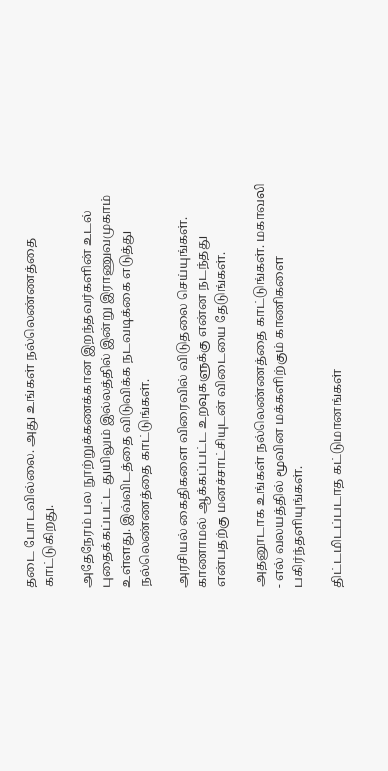தடை போடவில்லை. அது உங்கள் நல்லெண்ணத்தை காட்டுகிறது.

அதேநேரம் பல நூற்றுக்கணக்கான இறந்தவர்களின் உடல் புதைக்கப்பட்ட துயிலும் இல்லத்தில் இன்று இராணுவமுகாம் உள்ளது. இவ்விடத்தை விடுவிக்க நடவடிக்கை எடுத்து நல்லெண்ணத்தை காட்டுங்கள்.

அரசியல் கைதிகளை விரைவில் விடுதலை செய்யுங்கள். காணாமல் ஆக்கப்பட்ட உறவுகளுக்கு என்ன நடந்தது என்பதற்கு மனச்சாட்சியுடன் விடையை தேடுங்கள்.

அதனூடாக உங்கள் நல்லெண்ணத்தை காட்டுங்கள். மகாவலி - எல் வலயத்தில் மூவின மக்களிற்கும் காணிகளை பகிர்ந்தளியுங்கள்.

திட்டமிடப்படாத கட்டுமானங்கள்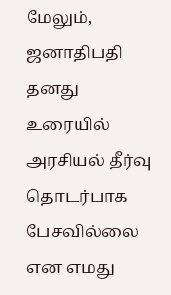மேலும், ஜனாதிபதி தனது உரையில் அரசியல் தீர்வு தொடர்பாக பேசவில்லை என எமது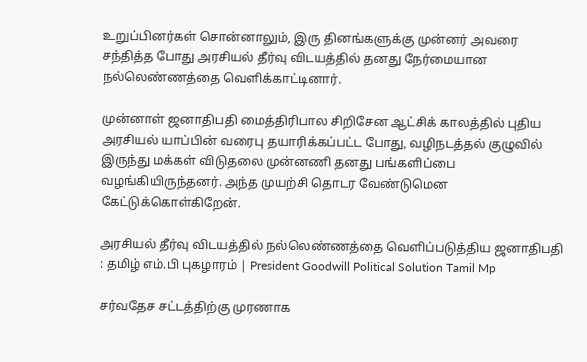உறுப்பினர்கள் சொன்னாலும், இரு தினங்களுக்கு முன்னர் அவரை சந்தித்த போது அரசியல் தீர்வு விடயத்தில் தனது நேர்மையான நல்லெண்ணத்தை வெளிக்காட்டினார்.

முன்னாள் ஜனாதிபதி மைத்திரிபால சிறிசேன ஆட்சிக் காலத்தில் புதிய அரசியல் யாப்பின் வரைபு தயாரிக்கப்பட்ட போது, வழிநடத்தல் குழுவில் இருந்து மக்கள் விடுதலை முன்னணி தனது பங்களிப்பை வழங்கியிருந்தனர். அந்த முயற்சி தொடர வேண்டுமென கேட்டுக்கொள்கிறேன்.

அரசியல் தீர்வு விடயத்தில் நல்லெண்ணத்தை வெளிப்படுத்திய ஜனாதிபதி : தமிழ் எம்.பி புகழாரம் | President Goodwill Political Solution Tamil Mp

சர்வதேச சட்டத்திற்கு முரணாக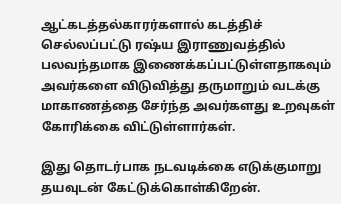ஆட்கடத்தல்காரர்களால் கடத்திச் செல்லப்பட்டு ரஷ்ய இராணுவத்தில் பலவந்தமாக இணைக்கப்பட்டுள்ளதாகவும் அவர்களை விடுவித்து தருமாறும் வடக்கு மாகாணத்தை சேர்ந்த அவர்களது உறவுகள் கோரிக்கை விட்டுள்ளார்கள்.

இது தொடர்பாக நடவடிக்கை எடுக்குமாறு தயவுடன் கேட்டுக்கொள்கிறேன்.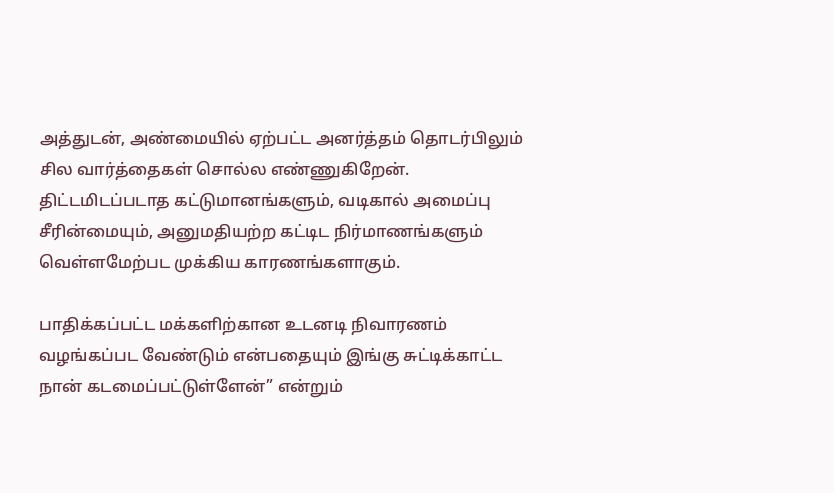அத்துடன், அண்மையில் ஏற்பட்ட அனர்த்தம் தொடர்பிலும் சில வார்த்தைகள் சொல்ல எண்ணுகிறேன். திட்டமிடப்படாத கட்டுமானங்களும், வடிகால் அமைப்பு சீரின்மையும், அனுமதியற்ற கட்டிட நிர்மாணங்களும் வெள்ளமேற்பட முக்கிய காரணங்களாகும்.

பாதிக்கப்பட்ட மக்களிற்கான உடனடி நிவாரணம் வழங்கப்பட வேண்டும் என்பதையும் இங்கு சுட்டிக்காட்ட நான் கடமைப்பட்டுள்ளேன்” என்றும்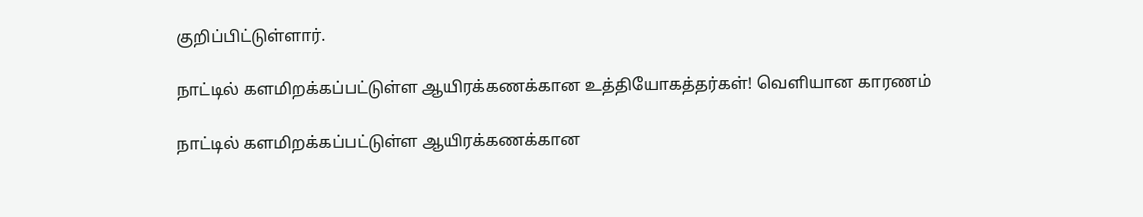குறிப்பிட்டுள்ளார்.

நாட்டில் களமிறக்கப்பட்டுள்ள ஆயிரக்கணக்கான உத்தியோகத்தர்கள்! வெளியான காரணம்

நாட்டில் களமிறக்கப்பட்டுள்ள ஆயிரக்கணக்கான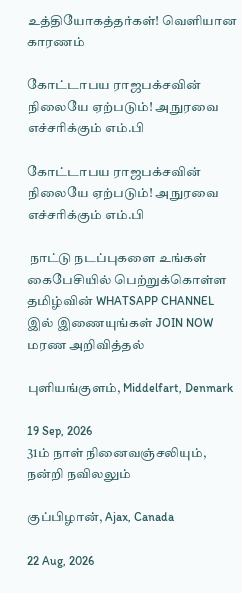உத்தியோகத்தர்கள்! வெளியான காரணம்

கோட்டாபய ராஜபக்சவின் நிலையே ஏற்படும்! அநுரவை எச்சரிக்கும் எம்.பி

கோட்டாபய ராஜபக்சவின் நிலையே ஏற்படும்! அநுரவை எச்சரிக்கும் எம்.பி

 நாட்டு நடப்புகளை உங்கள் கைபேசியில் பெற்றுக்கொள்ள தமிழ்வின் WHATSAPP CHANNEL இல் இணையுங்கள் JOIN NOW
மரண அறிவித்தல்

புளியங்குளம், Middelfart, Denmark

19 Sep, 2026
31ம் நாள் நினைவஞ்சலியும், நன்றி நவிலலும்

குப்பிழான், Ajax, Canada

22 Aug, 2026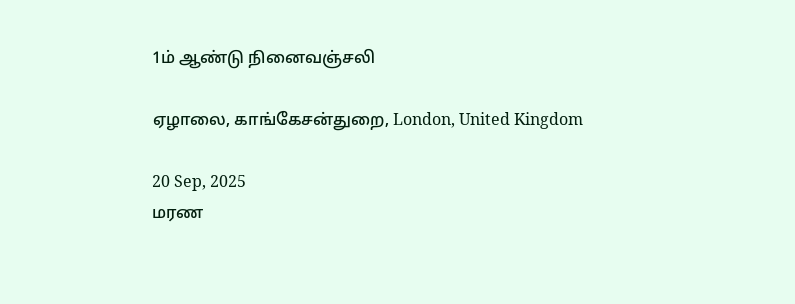1ம் ஆண்டு நினைவஞ்சலி

ஏழாலை, காங்கேசன்துறை, London, United Kingdom

20 Sep, 2025
மரண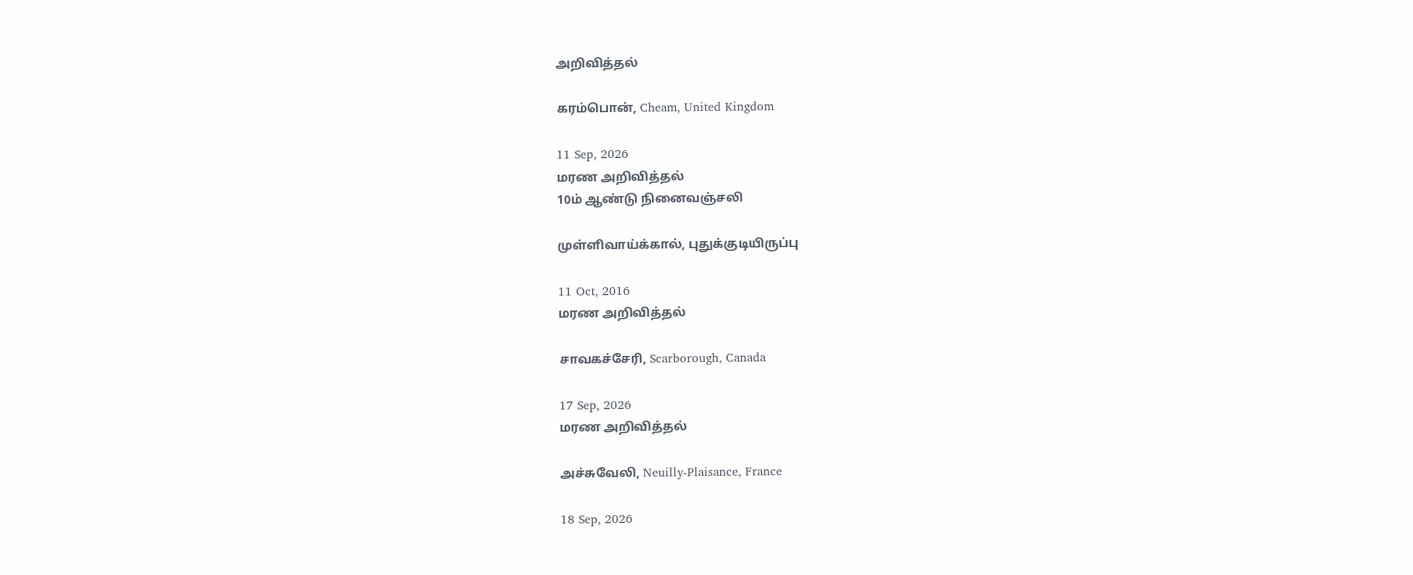அறிவித்தல்

கரம்பொன், Cheam, United Kingdom

11 Sep, 2026
மரண அறிவித்தல்
10ம் ஆண்டு நினைவஞ்சலி

முள்ளிவாய்க்கால், புதுக்குடியிருப்பு

11 Oct, 2016
மரண அறிவித்தல்

சாவகச்சேரி, Scarborough, Canada

17 Sep, 2026
மரண அறிவித்தல்

அச்சுவேலி, Neuilly-Plaisance, France

18 Sep, 2026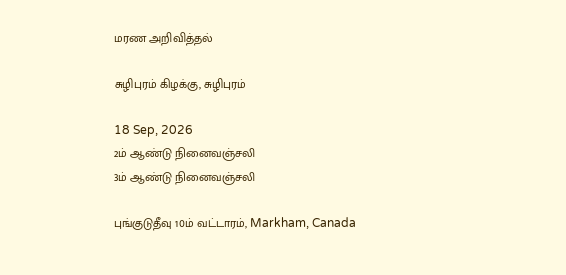மரண அறிவித்தல்

சுழிபுரம் கிழக்கு, சுழிபுரம்

18 Sep, 2026
2ம் ஆண்டு நினைவஞ்சலி
3ம் ஆண்டு நினைவஞ்சலி

புங்குடுதீவு 10ம் வட்டாரம், Markham, Canada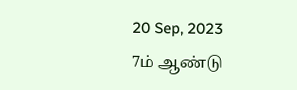20 Sep, 2023
7ம் ஆண்டு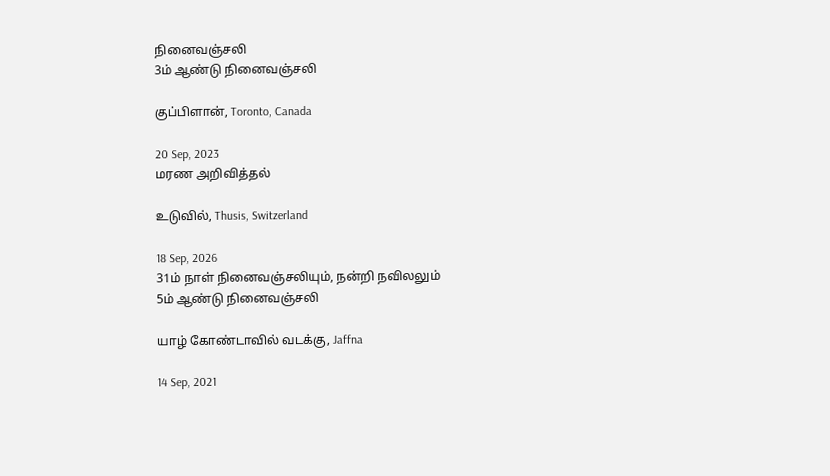நினைவஞ்சலி
3ம் ஆண்டு நினைவஞ்சலி

குப்பிளான், Toronto, Canada

20 Sep, 2023
மரண அறிவித்தல்

உடுவில், Thusis, Switzerland

18 Sep, 2026
31ம் நாள் நினைவஞ்சலியும், நன்றி நவிலலும்
5ம் ஆண்டு நினைவஞ்சலி

யாழ் கோண்டாவில் வடக்கு, Jaffna

14 Sep, 2021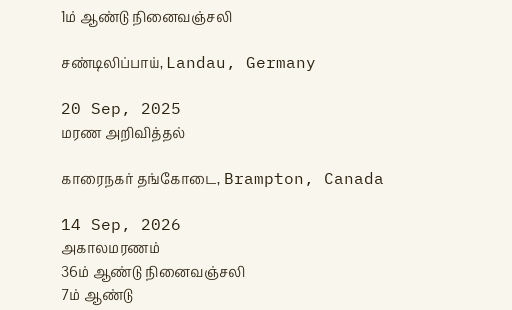1ம் ஆண்டு நினைவஞ்சலி

சண்டிலிப்பாய், Landau, Germany

20 Sep, 2025
மரண அறிவித்தல்

காரைநகர் தங்கோடை, Brampton, Canada

14 Sep, 2026
அகாலமரணம்
36ம் ஆண்டு நினைவஞ்சலி
7ம் ஆண்டு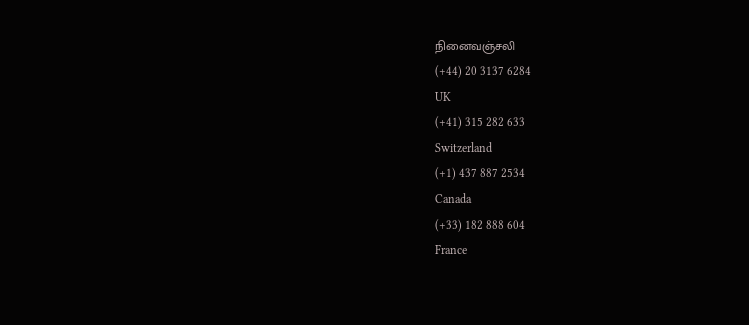நினைவஞ்சலி
(+44) 20 3137 6284
UK
(+41) 315 282 633
Switzerland
(+1) 437 887 2534
Canada
(+33) 182 888 604
France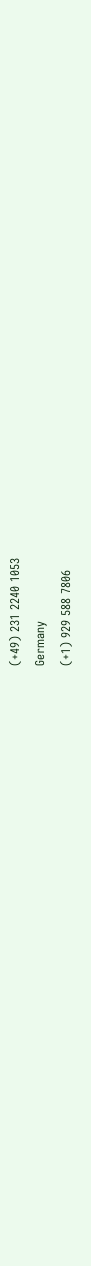(+49) 231 2240 1053
Germany
(+1) 929 588 7806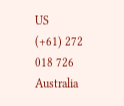US
(+61) 272 018 726
Australia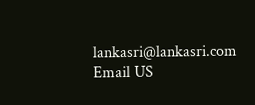lankasri@lankasri.com
Email US